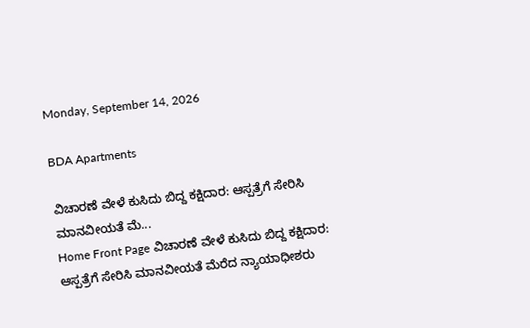Monday, September 14, 2026

BDA Apartments

ವಿಚಾರಣೆ ವೇಳೆ ಕುಸಿದು ಬಿದ್ದ ಕಕ್ಷಿದಾರ: ಆಸ್ಪತ್ರೆಗೆ ಸೇರಿಸಿ ಮಾನವೀಯತೆ ಮೆ...
Home Front Page ವಿಚಾರಣೆ ವೇಳೆ ಕುಸಿದು ಬಿದ್ದ ಕಕ್ಷಿದಾರ: ಆಸ್ಪತ್ರೆಗೆ ಸೇರಿಸಿ ಮಾನವೀಯತೆ ಮೆರೆದ ನ್ಯಾಯಾಧೀಶರು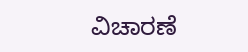ವಿಚಾರಣೆ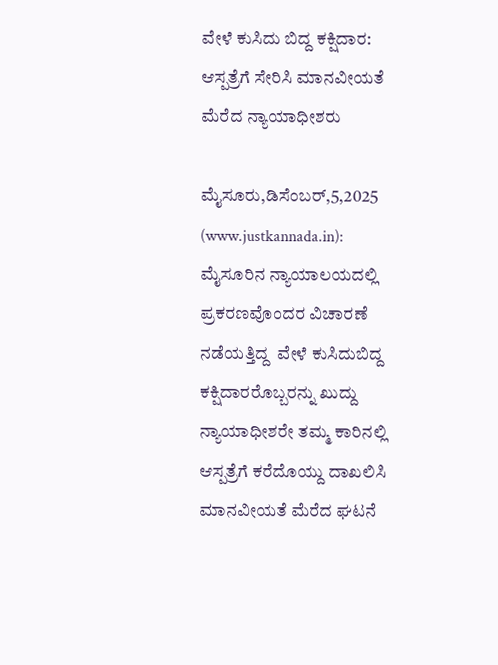ವೇಳೆ ಕುಸಿದು ಬಿದ್ದ ಕಕ್ಷಿದಾರ: ಆಸ್ಪತ್ರೆಗೆ ಸೇರಿಸಿ ಮಾನವೀಯತೆ ಮೆರೆದ ನ್ಯಾಯಾಧೀಶರು

ಮೈಸೂರು,ಡಿಸೆಂಬರ್,5,2025 (www.justkannada.in): ಮೈಸೂರಿನ ನ್ಯಾಯಾಲಯದಲ್ಲಿ  ಪ್ರಕರಣವೊಂದರ ವಿಚಾರಣೆ ನಡೆಯತ್ತಿದ್ದ  ವೇಳೆ ಕುಸಿದುಬಿದ್ದ ಕಕ್ಷಿದಾರರೊಬ್ಬರನ್ನು ಖುದ್ದು ನ್ಯಾಯಾಧೀಶರೇ ತಮ್ಮ ಕಾರಿನಲ್ಲಿ ಆಸ್ಪತ್ರೆಗೆ ಕರೆದೊಯ್ದು ದಾಖಲಿಸಿ ಮಾನವೀಯತೆ ಮೆರೆದ ಘಟನೆ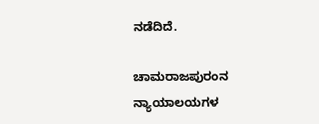ನಡೆದಿದೆ.

ಚಾಮರಾಜಪುರಂನ ನ್ಯಾಯಾಲಯಗಳ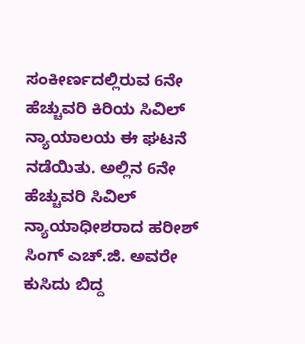ಸಂಕೀರ್ಣದಲ್ಲಿರುವ 6ನೇ ಹೆಚ್ಚುವರಿ ಕಿರಿಯ ಸಿವಿಲ್ ನ್ಯಾಯಾಲಯ ಈ ಘಟನೆ ನಡೆಯಿತು. ಅಲ್ಲಿನ 6ನೇ ಹೆಚ್ಚುವರಿ ಸಿವಿಲ್ ನ್ಯಾಯಾಧೀಶರಾದ ಹರೀಶ್ ಸಿಂಗ್ ಎಚ್‌.ಜಿ. ಅವರೇ ಕುಸಿದು ಬಿದ್ದ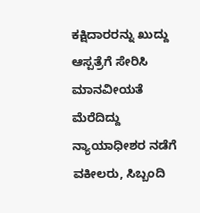ಕಕ್ಷಿದಾರರನ್ನು ಖುದ್ದು ಆಸ್ಪತ್ರೆಗೆ ಸೇರಿಸಿ ಮಾನವೀಯತೆ ಮೆರೆದಿದ್ದು  ನ್ಯಾಯಾಧೀಶರ ನಡೆಗೆ ವಕೀಲರು, ಸಿಬ್ಬಂದಿ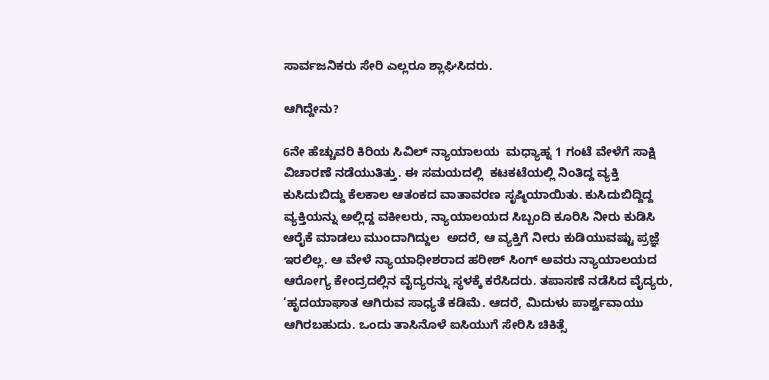ಸಾರ್ವಜನಿಕರು ಸೇರಿ ಎಲ್ಲರೂ ಶ್ಲಾಘಿಸಿದರು.

ಆಗಿದ್ದೇನು?

6ನೇ ಹೆಚ್ಚುವರಿ ಕಿರಿಯ ಸಿವಿಲ್ ನ್ಯಾಯಾಲಯ  ಮಧ್ಯಾಹ್ನ 1 ಗಂಟೆ ವೇಳೆಗೆ ಸಾಕ್ಷಿ ವಿಚಾರಣೆ ನಡೆಯುತಿತ್ತು. ಈ ಸಮಯದಲ್ಲಿ  ಕಟಕಟೆಯಲ್ಲಿ ನಿಂತಿದ್ದ ವ್ಯಕ್ತಿ ಕುಸಿದುಬಿದ್ದು ಕೆಲಕಾಲ ಆತಂಕದ ವಾತಾವರಣ ಸೃಷ್ಠಿಯಾಯಿತು. ಕುಸಿದುಬಿದ್ದಿದ್ದ ವ್ಯಕ್ತಿಯನ್ನು ಅಲ್ಲಿದ್ದ ವಕೀಲರು, ನ್ಯಾಯಾಲಯದ ಸಿಬ್ಬಂದಿ ಕೂರಿಸಿ ನೀರು ಕುಡಿಸಿ ಆರೈಕೆ ಮಾಡಲು ಮುಂದಾಗಿದ್ದುಲ  ಅದರೆ, ಆ ವ್ಯಕ್ತಿಗೆ ನೀರು ಕುಡಿಯುವಷ್ಟು ಪ್ರಜ್ಞೆ ಇರಲಿಲ್ಲ. ಆ ವೇಳೆ ನ್ಯಾಯಾಧೀಶರಾದ ಹರೀಶ್ ಸಿಂಗ್ ಅವರು ನ್ಯಾಯಾಲಯದ ಆರೋಗ್ಯ ಕೇಂದ್ರದಲ್ಲಿನ ವೈದ್ಯರನ್ನು ಸ್ಥಳಕ್ಕೆ ಕರೆಸಿದರು. ತಪಾಸಣೆ ನಡೆಸಿದ ವೈದ್ಯರು, ‘ಹೃದಯಾಘಾತ ಆಗಿರುವ ಸಾಧ್ಯತೆ ಕಡಿಮೆ. ಆದರೆ, ಮಿದುಳು ಪಾರ್ಶ್ವವಾಯು ಆಗಿರಬಹುದು. ಒಂದು ತಾಸಿನೊಳೆ ಐಸಿಯುಗೆ ಸೇರಿಸಿ ಚಿಕಿತ್ಸೆ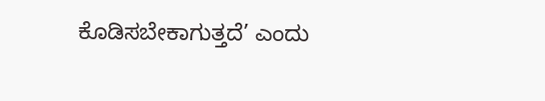ಕೊಡಿಸಬೇಕಾಗುತ್ತದೆ’ ಎಂದು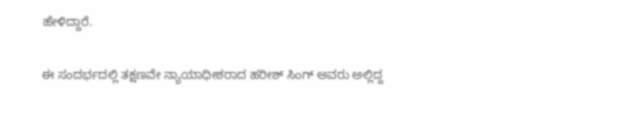ಹೇಳಿದ್ದಾರೆ.

ಈ ಸಂದರ್ಭದಲ್ಲಿ ತಕ್ಷಣವೇ ನ್ಯಾಯಾಧೀಶರಾದ ಹರೀಶ್ ಸಿಂಗ್ ಅವರು ಅಲ್ಲಿದ್ದ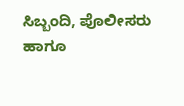ಸಿಬ್ಬಂದಿ, ಪೊಲೀಸರು ಹಾಗೂ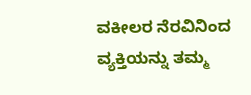ವಕೀಲರ ನೆರವಿನಿಂದ ವ್ಯಕ್ತಿಯನ್ನು ತಮ್ಮ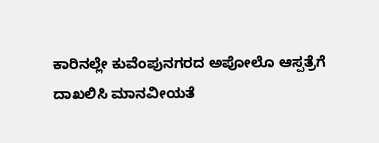ಕಾರಿನಲ್ಲೇ ಕುವೆಂಪುನಗರದ ಅಪೋಲೊ ಆಸ್ಪತ್ರೆಗೆ ದಾಖಲಿಸಿ ಮಾನವೀಯತೆ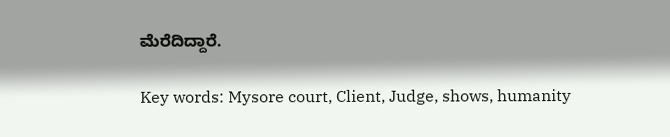ಮೆರೆದಿದ್ದಾರೆ.

Key words: Mysore court, Client, Judge, shows, humanity